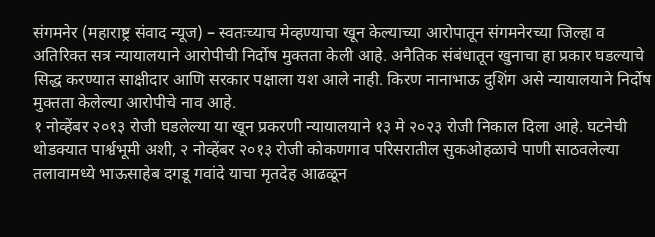संगमनेर (महाराष्ट्र संवाद न्यूज) – स्वतःच्याच मेव्हण्याचा खून केल्याच्या आरोपातून संगमनेरच्या जिल्हा व अतिरिक्त सत्र न्यायालयाने आरोपीची निर्दोष मुक्तता केली आहे. अनैतिक संबंधातून खुनाचा हा प्रकार घडल्याचे सिद्ध करण्यात साक्षीदार आणि सरकार पक्षाला यश आले नाही. किरण नानाभाऊ दुशिंग असे न्यायालयाने निर्दोष मुक्तता केलेल्या आरोपीचे नाव आहे.
१ नोव्हेंबर २०१३ रोजी घडलेल्या या खून प्रकरणी न्यायालयाने १३ मे २०२३ रोजी निकाल दिला आहे. घटनेची थोडक्यात पार्श्वभूमी अशी, २ नोव्हेंबर २०१३ रोजी कोकणगाव परिसरातील सुकओहळाचे पाणी साठवलेल्या तलावामध्ये भाऊसाहेब दगडू गवांदे याचा मृतदेह आढळून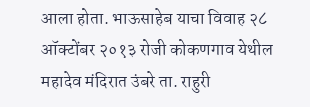आला होता. भाऊसाहेब याचा विवाह २८ ऑक्टोंबर २०१३ रोजी कोकणगाव येथील महादेव मंदिरात उंबरे ता. राहुरी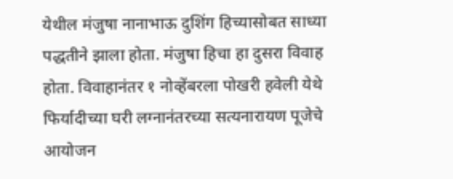येथील मंजुषा नानाभाऊ दुशिंग हिच्यासोबत साध्या पद्धतीने झाला होता. मंजुषा हिचा हा दुसरा विवाह होता. विवाहानंतर १ नोव्हेंबरला पोखरी हवेली येथे फिर्यादीच्या घरी लग्नानंतरच्या सत्यनारायण पूजेचे आयोजन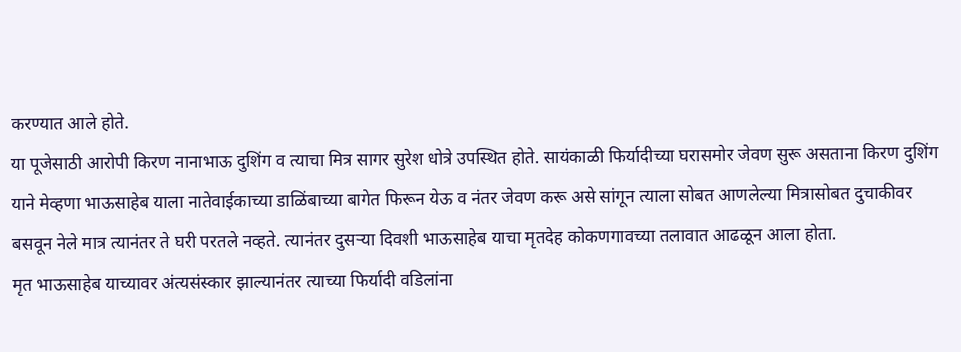करण्यात आले होते.
या पूजेसाठी आरोपी किरण नानाभाऊ दुशिंग व त्याचा मित्र सागर सुरेश धोत्रे उपस्थित होते. सायंकाळी फिर्यादीच्या घरासमोर जेवण सुरू असताना किरण दुशिंग याने मेव्हणा भाऊसाहेब याला नातेवाईकाच्या डाळिंबाच्या बागेत फिरून येऊ व नंतर जेवण करू असे सांगून त्याला सोबत आणलेल्या मित्रासोबत दुचाकीवर बसवून नेले मात्र त्यानंतर ते घरी परतले नव्हते. त्यानंतर दुसऱ्या दिवशी भाऊसाहेब याचा मृतदेह कोकणगावच्या तलावात आढळून आला होता.
मृत भाऊसाहेब याच्यावर अंत्यसंस्कार झाल्यानंतर त्याच्या फिर्यादी वडिलांना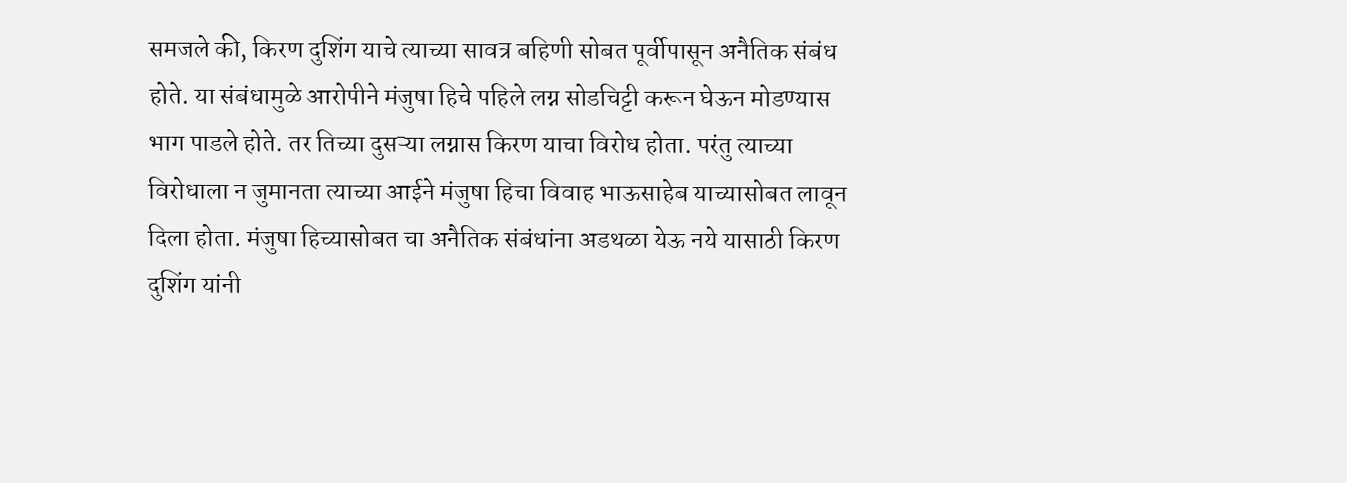समजले की, किरण दुशिंग याचे त्याच्या सावत्र बहिणी सोबत पूर्वीपासून अनैतिक संबंध होते. या संबंधामुळे आरोपीने मंजुषा हिचे पहिले लग्न सोडचिट्टी करून घेऊन मोडण्यास भाग पाडले होते. तर तिच्या दुसऱ्या लग्नास किरण याचा विरोध होता. परंतु त्याच्या विरोधाला न जुमानता त्याच्या आईने मंजुषा हिचा विवाह भाऊसाहेब याच्यासोबत लावून दिला होता. मंजुषा हिच्यासोबत चा अनैतिक संबंधांना अडथळा येऊ नये यासाठी किरण दुशिंग यांनी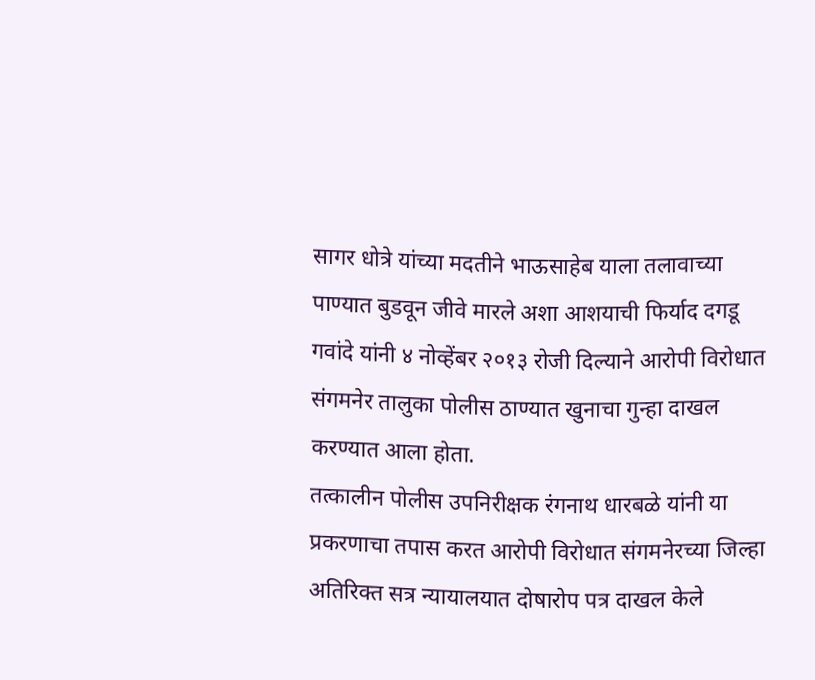सागर धोत्रे यांच्या मदतीने भाऊसाहेब याला तलावाच्या पाण्यात बुडवून जीवे मारले अशा आशयाची फिर्याद दगडू गवांदे यांनी ४ नोव्हेंबर २०१३ रोजी दिल्याने आरोपी विरोधात संगमनेर तालुका पोलीस ठाण्यात खुनाचा गुन्हा दाखल करण्यात आला होता.
तत्कालीन पोलीस उपनिरीक्षक रंगनाथ धारबळे यांनी या प्रकरणाचा तपास करत आरोपी विरोधात संगमनेरच्या जिल्हा अतिरिक्त सत्र न्यायालयात दोषारोप पत्र दाखल केले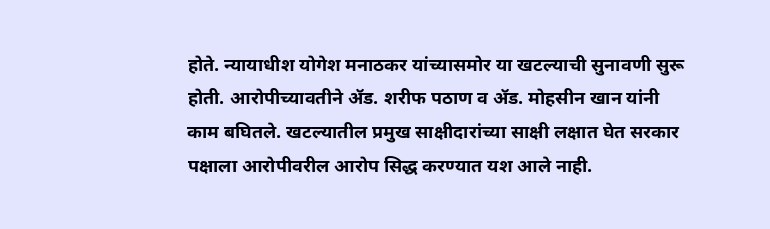होते. न्यायाधीश योगेश मनाठकर यांच्यासमोर या खटल्याची सुनावणी सुरू होती. आरोपीच्यावतीने ॲड. शरीफ पठाण व ॲड. मोहसीन खान यांनी काम बघितले. खटल्यातील प्रमुख साक्षीदारांच्या साक्षी लक्षात घेत सरकार पक्षाला आरोपीवरील आरोप सिद्ध करण्यात यश आले नाही.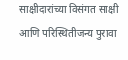साक्षीदारांच्या विसंगत साक्षी आणि परिस्थितीजन्य पुरावा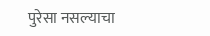पुरेसा नसल्याचा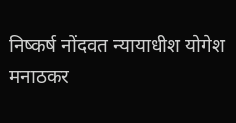निष्कर्ष नोंदवत न्यायाधीश योगेश मनाठकर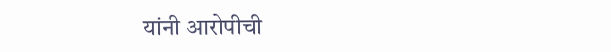यांनी आरोपीची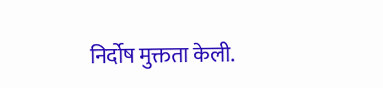निर्दोष मुक्तता केली.